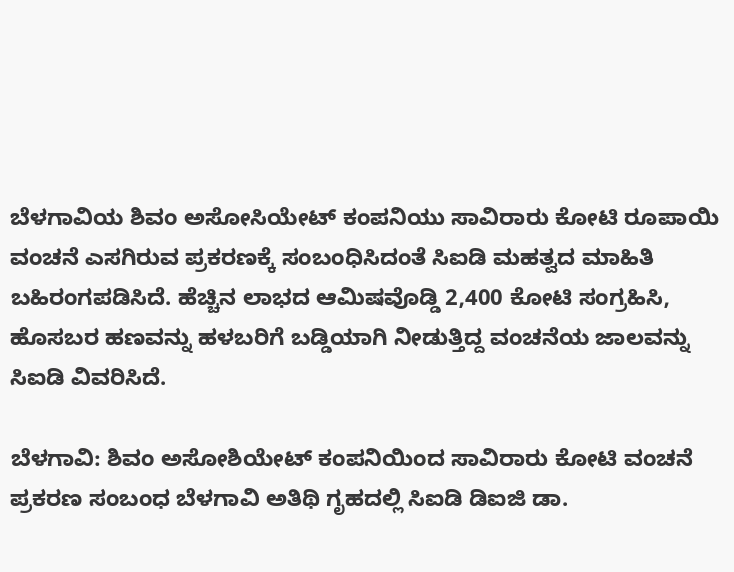ಬೆಳಗಾವಿಯ ಶಿವಂ ಅಸೋಸಿಯೇಟ್ ಕಂಪನಿಯು ಸಾವಿರಾರು ಕೋಟಿ ರೂಪಾಯಿ ವಂಚನೆ ಎಸಗಿರುವ ಪ್ರಕರಣಕ್ಕೆ ಸಂಬಂಧಿಸಿದಂತೆ ಸಿಐಡಿ ಮಹತ್ವದ ಮಾಹಿತಿ ಬಹಿರಂಗಪಡಿಸಿದೆ. ಹೆಚ್ಚಿನ ಲಾಭದ ಆಮಿಷವೊಡ್ಡಿ 2,400 ಕೋಟಿ ಸಂಗ್ರಹಿಸಿ, ಹೊಸಬರ ಹಣವನ್ನು ಹಳಬರಿಗೆ ಬಡ್ಡಿಯಾಗಿ ನೀಡುತ್ತಿದ್ದ ವಂಚನೆಯ ಜಾಲವನ್ನು ಸಿಐಡಿ ವಿವರಿಸಿದೆ.

ಬೆಳಗಾವಿ: ಶಿವಂ ಅಸೋಶಿಯೇಟ್ ಕಂಪನಿಯಿಂದ ಸಾವಿರಾರು ಕೋಟಿ ವಂಚನೆ ಪ್ರಕರಣ ಸಂಬಂಧ ಬೆಳಗಾವಿ ಅತಿಥಿ ಗೃಹದಲ್ಲಿ ಸಿಐಡಿ ಡಿಐಜಿ ಡಾ.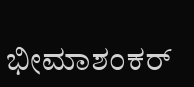ಭೀಮಾಶಂಕರ್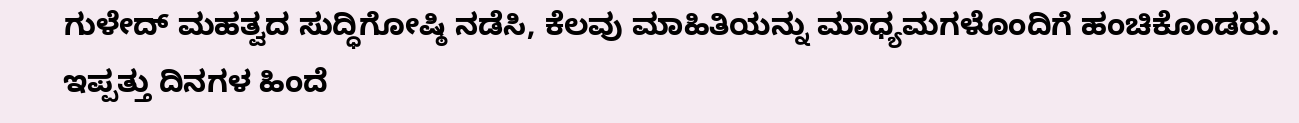ಗುಳೇದ್ ಮಹತ್ವದ ಸುದ್ಧಿಗೋಷ್ಠಿ ನಡೆಸಿ, ಕೆಲವು ಮಾಹಿತಿಯನ್ನು ಮಾಧ್ಯಮಗಳೊಂದಿಗೆ ಹಂಚಿಕೊಂಡರು. ಇಪ್ಪತ್ತು ದಿನಗಳ ಹಿಂದೆ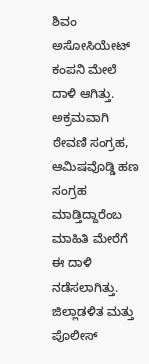ಶಿವಂ ಅಸೋಸಿಯೇಟ್ ಕಂಪನಿ ಮೇಲೆ ದಾಳಿ ಆಗಿತ್ತು. ಅಕ್ರಮವಾಗಿ ಠೇವಣಿ ಸಂಗ್ರಹ, ಆಮಿಷವೊಡ್ಡಿ ಹಣ ಸಂಗ್ರಹ ಮಾಡ್ತಿದ್ದಾರೆಂಬ ಮಾಹಿತಿ ಮೇರೆಗೆ ಈ‌ ದಾಳಿ ನಡೆಸಲಾಗಿತ್ತು. ಜಿಲ್ಲಾಡಳಿತ ಮತ್ತು ಪೊಲೀಸ್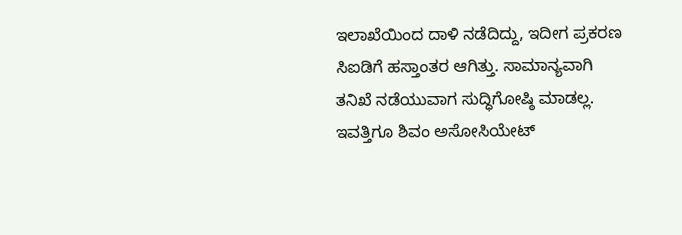ಇಲಾಖೆಯಿಂದ ದಾಳಿ ನಡೆದಿದ್ದು, ಇದೀಗ ಪ್ರಕರಣ ಸಿಐಡಿಗೆ ಹಸ್ತಾಂತರ ಆಗಿತ್ತು. ಸಾಮಾನ್ಯವಾಗಿ ತನಿಖೆ ನಡೆಯುವಾಗ ಸುದ್ಧಿಗೋಷ್ಠಿ ಮಾಡಲ್ಲ. ಇವತ್ತಿಗೂ ಶಿವಂ ಅಸೋಸಿಯೇಟ್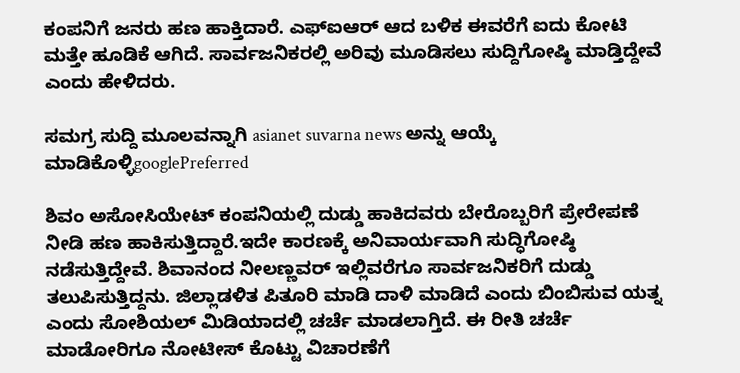ಕಂಪನಿಗೆ ಜನರು ಹಣ ಹಾಕ್ತಿದಾರೆ. ಎಫ್ಐಆರ್ ಆದ ಬಳಿಕ ಈವರೆಗೆ ಐದು ಕೋಟಿ ಮತ್ತೇ ಹೂಡಿಕೆ ಆಗಿದೆ. ಸಾರ್ವಜನಿಕರಲ್ಲಿ ಅರಿವು ಮೂಡಿಸಲು ಸುದ್ದಿಗೋಷ್ಠಿ ಮಾಡ್ತಿದ್ದೇವೆ ಎಂದು ಹೇಳಿದರು.

ಸಮಗ್ರ ಸುದ್ದಿ ಮೂಲವನ್ನಾಗಿ asianet suvarna news ಅನ್ನು ಆಯ್ಕೆ ಮಾಡಿಕೊಳ್ಳಿgooglePreferred

ಶಿವಂ ಅಸೋಸಿಯೇಟ್ ಕಂಪನಿಯಲ್ಲಿ ದುಡ್ಡು ಹಾಕಿದವರು ಬೇರೊಬ್ಬರಿಗೆ ಪ್ರೇರೇಪಣೆ ನೀಡಿ ಹಣ ಹಾಕಿಸುತ್ತಿದ್ದಾರೆ.ಇದೇ ಕಾರಣಕ್ಕೆ ಅನಿವಾರ್ಯವಾಗಿ ಸುದ್ಧಿಗೋಷ್ಠಿ ನಡೆಸುತ್ತಿದ್ದೇವೆ. ಶಿವಾನಂದ ನೀಲಣ್ಣವರ್ ಇಲ್ಲಿವರೆಗೂ ಸಾರ್ವಜನಿಕರಿಗೆ ದುಡ್ಡು ತಲುಪಿಸುತ್ತಿದ್ದನು. ಜಿಲ್ಲಾಡಳಿತ ಪಿತೂರಿ ಮಾಡಿ ದಾಳಿ ಮಾಡಿದೆ ಎಂದು ಬಿಂಬಿಸುವ ಯತ್ನ ಎಂದು ಸೋಶಿಯಲ್ ಮಿಡಿಯಾದಲ್ಲಿ ಚರ್ಚೆ ಮಾಡಲಾಗ್ತಿದೆ. ಈ ರೀತಿ ಚರ್ಚೆ ಮಾಡೋರಿಗೂ ನೋಟೀಸ್ ಕೊಟ್ಟು ವಿಚಾರಣೆಗೆ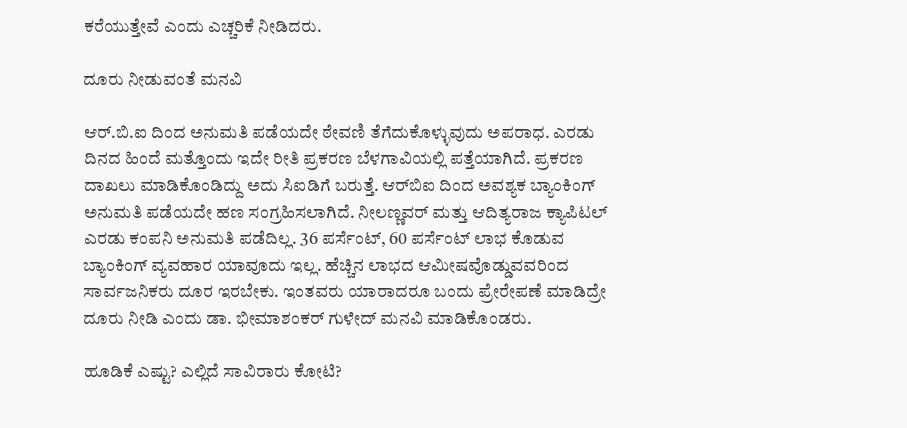ಕರೆಯುತ್ತೇವೆ ಎಂದು ಎಚ್ಚರಿಕೆ ನೀಡಿದರು.

ದೂರು ನೀಡುವಂತೆ ಮನವಿ

ಆರ್.ಬಿ.ಐ ದಿಂದ ಅನುಮತಿ ಪಡೆಯದೇ ಠೇವಣಿ ತೆಗೆದುಕೊಳ್ಳುವುದು ಅಪರಾಧ. ಎರಡು ದಿನದ ಹಿಂದೆ ಮತ್ತೊಂದು ಇದೇ ರೀತಿ ಪ್ರಕರಣ ಬೆಳಗಾವಿಯಲ್ಲಿ ಪತ್ತೆಯಾಗಿದೆ. ಪ್ರಕರಣ ದಾಖಲು ಮಾಡಿಕೊಂಡಿದ್ದು ಅದು ಸಿಐಡಿಗೆ ಬರುತ್ತೆ. ಆರ್‌ಬಿಐ ದಿಂದ ಅವಶ್ಯಕ ಬ್ಯಾಂಕಿಂಗ್ ಅನುಮತಿ ಪಡೆಯದೇ ಹಣ ಸಂಗ್ರಹಿಸಲಾಗಿದೆ. ನೀಲಣ್ಣವರ್ ಮತ್ತು ಆದಿತ್ಯರಾಜ ಕ್ಯಾಪಿಟಲ್ ಎರಡು ಕಂಪನಿ ಅನುಮತಿ ಪಡೆದಿಲ್ಲ. 36 ಪರ್ಸೆಂಟ್, 60 ಪರ್ಸೆಂಟ್ ಲಾಭ ಕೊಡುವ ಬ್ಯಾಂಕಿಂಗ್ ವ್ಯವಹಾರ ಯಾವೂದು ಇಲ್ಲ. ಹೆಚ್ಚಿನ ‌ಲಾಭದ ಆಮೀಷವೊಡ್ಡುವವರಿಂದ ಸಾರ್ವಜನಿಕರು ದೂರ ಇರಬೇಕು. ಇಂತವರು ಯಾರಾದರೂ ಬಂದು ಪ್ರೇರೇಪಣೆ ಮಾಡಿದ್ರೇ ದೂರು ನೀಡಿ ಎಂದು ಡಾ. ಭೀಮಾಶಂಕರ್ ಗುಳೇದ್ ಮನವಿ ಮಾಡಿಕೊಂಡರು.

ಹೂಡಿಕೆ ಎಷ್ಟು? ಎಲ್ಲಿದೆ ಸಾವಿರಾರು ಕೋಟಿ?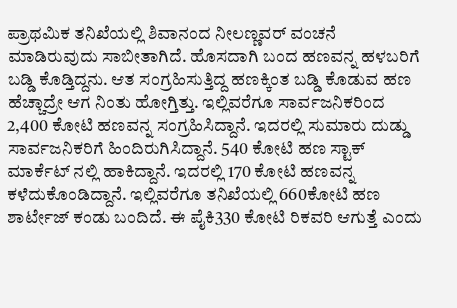ಪ್ರಾಥಮಿಕ ತನಿಖೆಯಲ್ಲಿ ಶಿವಾನಂದ ನೀಲಣ್ಣವರ್ ವಂಚನೆ ಮಾಡಿರುವುದು ಸಾಬೀತಾಗಿದೆ. ಹೊಸದಾಗಿ ಬಂದ ಹಣವನ್ನ ಹಳಬರಿಗೆ ಬಡ್ಡಿ ಕೊಡ್ತಿದ್ದನು. ಆತ ಸಂಗ್ರಹಿಸುತ್ತಿದ್ದ ಹಣಕ್ಕಿಂತ ಬಡ್ಡಿ ಕೊಡುವ ಹಣ ಹೆಚ್ಚಾದ್ರೇ ಆಗ ನಿಂತು ಹೋಗ್ತಿತ್ತು. ಇಲ್ಲಿವರೆಗೂ ಸಾರ್ವಜನಿಕರಿಂದ 2,400 ಕೋಟಿ ಹಣವನ್ನ ಸಂಗ್ರಹಿಸಿದ್ದಾನೆ. ಇದರಲ್ಲಿ ಸುಮಾರು ದುಡ್ಡು ಸಾರ್ವಜನಿಕರಿಗೆ ಹಿಂದಿರುಗಿಸಿದ್ದಾನೆ. 540 ಕೋಟಿ ಹಣ ಸ್ಟಾಕ್ ಮಾರ್ಕೆಟ್ ನಲ್ಲಿ ಹಾಕಿದ್ದಾನೆ. ಇದರಲ್ಲಿ 170 ಕೋಟಿ ಹಣವನ್ನ ಕಳೆದುಕೊಂಡಿದ್ದಾನೆ. ಇಲ್ಲಿವರೆಗೂ ತನಿಖೆಯಲ್ಲಿ 660ಕೋಟಿ ಹಣ ಶಾರ್ಟೇಜ್ ಕಂಡು ಬಂದಿದೆ. ಈ ಪೈಕಿ‌330 ಕೋಟಿ ರಿಕವರಿ ಆಗುತ್ತೆ ಎಂದು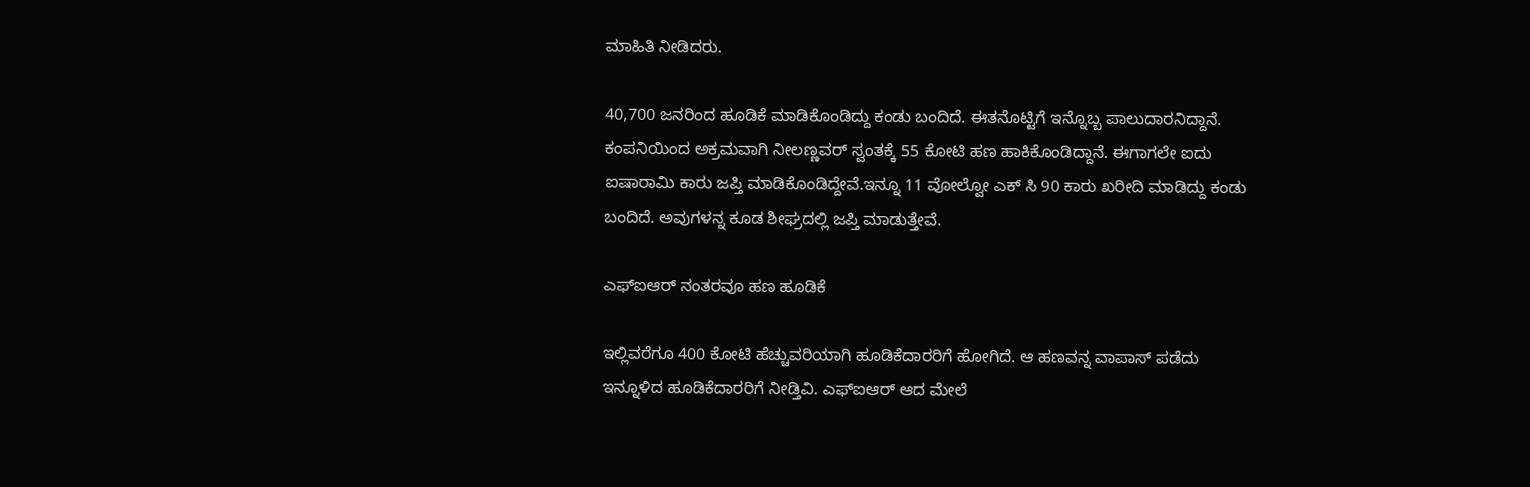ಮಾಹಿತಿ ನೀಡಿದರು.

40,700 ಜನರಿಂದ ಹೂಡಿಕೆ ಮಾಡಿಕೊಂಡಿದ್ದು ಕಂಡು ಬಂದಿದೆ. ಈತನೊಟ್ಟಿಗೆ ಇನ್ನೊಬ್ಬ ಪಾಲುದಾರನಿದ್ದಾನೆ. ಕಂಪನಿಯಿಂದ ಅಕ್ರಮವಾಗಿ ನೀಲಣ್ಣವರ್ ಸ್ವಂತಕ್ಕೆ 55 ಕೋಟಿ ಹಣ ಹಾಕಿಕೊಂಡಿದ್ದಾನೆ. ಈಗಾಗಲೇ ಐದು ಐಷಾರಾಮಿ ಕಾರು ಜಪ್ತಿ ಮಾಡಿಕೊಂಡಿದ್ದೇವೆ.ಇನ್ನೂ 11 ವೋಲ್ವೋ ಎಕ್ ಸಿ 90 ಕಾರು ಖರೀದಿ ಮಾಡಿದ್ದು ಕಂಡು ಬಂದಿದೆ. ಅವುಗಳನ್ನ ಕೂಡ ಶೀಘ್ರದಲ್ಲಿ ಜಪ್ತಿ ಮಾಡುತ್ತೇವೆ.

ಎಫ್ಐಆರ್ ನಂತರವೂ ಹಣ ಹೂಡಿಕೆ

ಇಲ್ಲಿವರೆಗೂ 400 ಕೋಟಿ ಹೆಚ್ಚುವರಿಯಾಗಿ ಹೂಡಿಕೆದಾರರಿಗೆ ಹೋಗಿದೆ. ಆ ಹಣವನ್ನ ವಾಪಾಸ್ ಪಡೆದು ಇನ್ನೂಳಿದ ಹೂಡಿಕೆದಾರರಿಗೆ ನೀಡ್ತಿವಿ. ಎಫ್ಐಆರ್ ಆದ ಮೇಲೆ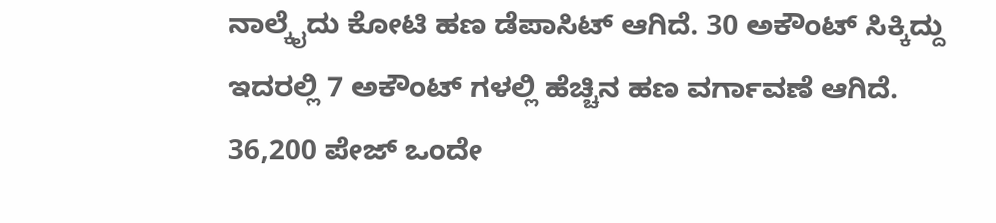ನಾಲ್ಕೈದು ಕೋಟಿ ಹಣ ಡೆಪಾಸಿಟ್ ಆಗಿದೆ. 30 ಅಕೌಂಟ್ ಸಿಕ್ಕಿದ್ದು ಇದರಲ್ಲಿ 7 ಅಕೌಂಟ್ ಗಳಲ್ಲಿ ಹೆಚ್ಚಿನ ಹಣ ವರ್ಗಾವಣೆ ಆಗಿದೆ. 36,200 ಪೇಜ್ ಒಂದೇ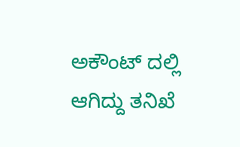ಅಕೌಂಟ್ ದಲ್ಲಿ ಆಗಿದ್ದು ತನಿಖೆ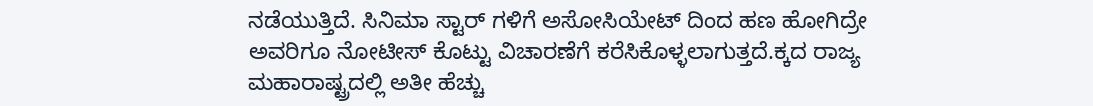ನಡೆಯುತ್ತಿದೆ. ಸಿನಿಮಾ ಸ್ಟಾರ್ ಗಳಿಗೆ ಅಸೋಸಿಯೇಟ್ ದಿಂದ ಹಣ ಹೋಗಿದ್ರೇ ಅವರಿಗೂ ನೋಟೀಸ್ ಕೊಟ್ಟು ವಿಚಾರಣೆಗೆ ಕರೆಸಿಕೊಳ್ಳಲಾಗುತ್ತದೆ.ಕ್ಕದ ರಾಜ್ಯ ಮಹಾರಾಷ್ಟ್ರದಲ್ಲಿ ಅತೀ ಹೆಚ್ಚು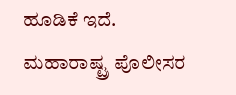ಹೂಡಿಕೆ ಇದೆ. ಮಹಾರಾಷ್ಟ್ರ ಪೊಲೀಸರ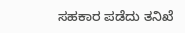ಸಹಕಾರ ಪಡೆದು ತನಿಖೆ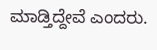ಮಾಡ್ತಿದ್ದೇವೆ ಎಂದರು.